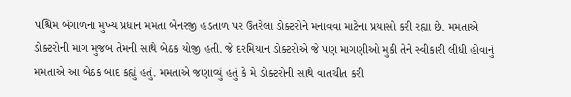પશ્ચિમ બંગાળના મુખ્ય પ્રધાન મમતા બેનરજી હડતાળ પર ઉતરેલા ડોક્ટરોને મનાવવા માટેના પ્રયાસો કરી રહ્યા છે. મમતાએ ડોક્ટરોની માગ મુજબ તેમની સાથે બેઠક યોજી હતી. જે દરમિયાન ડોક્ટરોએ જે પણ માગણીઓ મુકી તેને સ્વીકારી લીધી હોવાનું મમતાએ આ બેઠક બાદ કહ્યું હતું. મમતાએ જણાવ્યું હતું કે મે ડોક્ટરોની સાથે વાતચીત કરી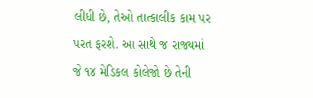લીધી છે, તેઓ તાત્કાલીક કામ પર પરત ફરશે. આ સાથે જ રાજ્યમાં જે ૧૪ મેડિકલ કોલેજો છે તેની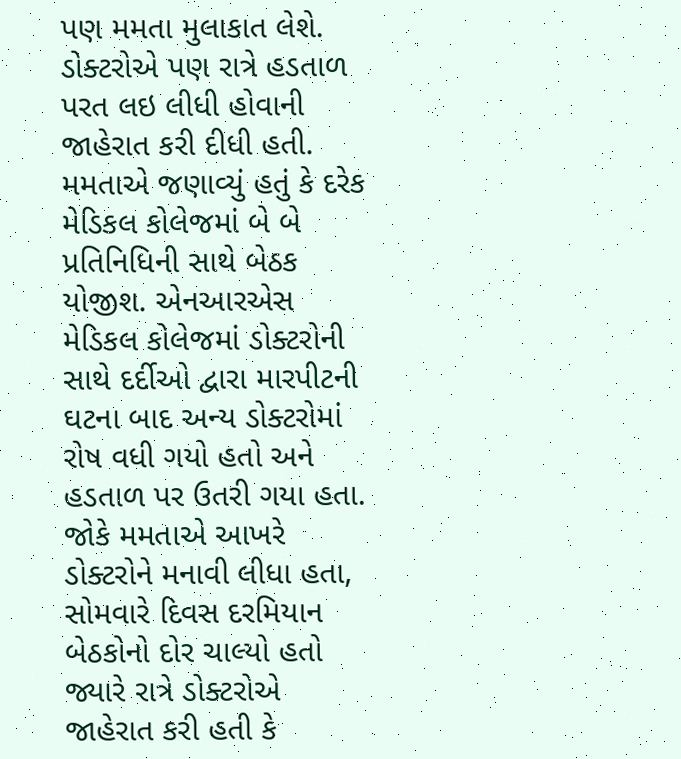પણ મમતા મુલાકાત લેશે. ડોક્ટરોએ પણ રાત્રે હડતાળ પરત લઇ લીધી હોવાની જાહેરાત કરી દીધી હતી. મમતાએ જણાવ્યું હતું કે દરેક મેડિકલ કોલેજમાં બે બે પ્રતિનિધિની સાથે બેઠક યોજીશ. એનઆરએસ મેડિકલ કોલેજમાં ડોક્ટરોની સાથે દર્દીઓ દ્વારા મારપીટની ઘટના બાદ અન્ય ડોક્ટરોમાં રોષ વધી ગયો હતો અને હડતાળ પર ઉતરી ગયા હતા. જોકે મમતાએ આખરે ડોક્ટરોને મનાવી લીધા હતા, સોમવારે દિવસ દરમિયાન બેઠકોનો દોર ચાલ્યો હતો જ્યારે રાત્રે ડોક્ટરોએ જાહેરાત કરી હતી કે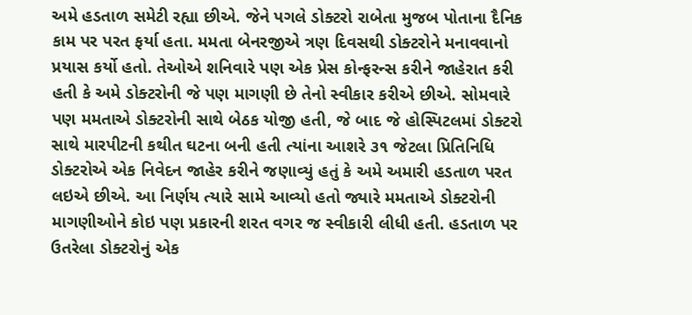અમે હડતાળ સમેટી રહ્યા છીએ. જેને પગલે ડોક્ટરો રાબેતા મુજબ પોતાના દૈનિક કામ પર પરત ફર્યા હતા. મમતા બેનરજીએ ત્રણ દિવસથી ડોક્ટરોને મનાવવાનો પ્રયાસ કર્યો હતો. તેઓએ શનિવારે પણ એક પ્રેસ કોન્ફરન્સ કરીને જાહેરાત કરી હતી કે અમે ડોક્ટરોની જે પણ માગણી છે તેનો સ્વીકાર કરીએ છીએ. સોમવારે પણ મમતાએ ડોક્ટરોની સાથે બેઠક યોજી હતી, જે બાદ જે હોસ્પિટલમાં ડોક્ટરો સાથે મારપીટની કથીત ઘટના બની હતી ત્યાંના આશરે ૩૧ જેટલા પ્રિતિનિધિ ડોક્ટરોએ એક નિવેદન જાહેર કરીને જણાવ્યું હતું કે અમે અમારી હડતાળ પરત લઇએ છીએ. આ નિર્ણય ત્યારે સામે આવ્યો હતો જ્યારે મમતાએ ડોક્ટરોની માગણીઓને કોઇ પણ પ્રકારની શરત વગર જ સ્વીકારી લીધી હતી. હડતાળ પર ઉતરેલા ડોક્ટરોનું એક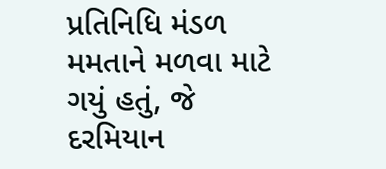પ્રતિનિધિ મંડળ મમતાને મળવા માટે ગયું હતું, જે દરમિયાન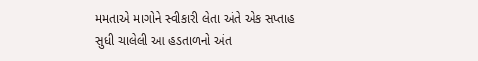મમતાએ માગોને સ્વીકારી લેતા અંતે એક સપ્તાહ સુધી ચાલેલી આ હડતાળનો અંત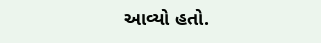આવ્યો હતો.